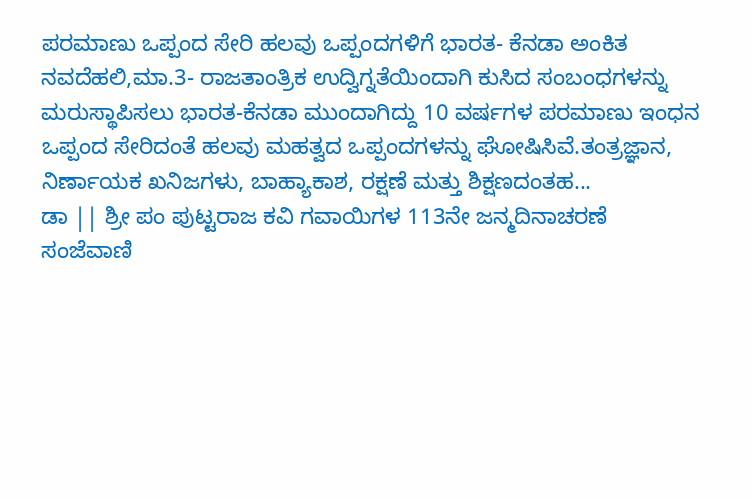ಪರಮಾಣು ಒಪ್ಪಂದ ಸೇರಿ ಹಲವು ಒಪ್ಪಂದಗಳಿಗೆ ಭಾರತ- ಕೆನಡಾ ಅಂಕಿತ
ನವದೆಹಲಿ,ಮಾ.3- ರಾಜತಾಂತ್ರಿಕ ಉದ್ವಿಗ್ನತೆಯಿಂದಾಗಿ ಕುಸಿದ ಸಂಬಂಧಗಳನ್ನು ಮರುಸ್ಥಾಪಿಸಲು ಭಾರತ-ಕೆನಡಾ ಮುಂದಾಗಿದ್ದು 10 ವರ್ಷಗಳ ಪರಮಾಣು ಇಂಧನ ಒಪ್ಪಂದ ಸೇರಿದಂತೆ ಹಲವು ಮಹತ್ವದ ಒಪ್ಪಂದಗಳನ್ನು ಘೋಷಿಸಿವೆ.ತಂತ್ರಜ್ಞಾನ, ನಿರ್ಣಾಯಕ ಖನಿಜಗಳು, ಬಾಹ್ಯಾಕಾಶ, ರಕ್ಷಣೆ ಮತ್ತು ಶಿಕ್ಷಣದಂತಹ...
ಡಾ || ಶ್ರೀ ಪಂ ಪುಟ್ಟರಾಜ ಕವಿ ಗವಾಯಿಗಳ 113ನೇ ಜನ್ಮದಿನಾಚರಣೆ
ಸಂಜೆವಾಣಿ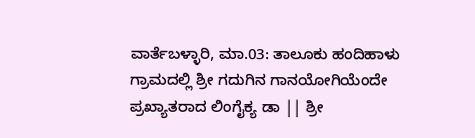ವಾರ್ತೆಬಳ್ಳಾರಿ, ಮಾ.03: ತಾಲೂಕು ಹಂದಿಹಾಳು ಗ್ರಾಮದಲ್ಲಿ ಶ್ರೀ ಗದುಗಿನ ಗಾನಯೋಗಿಯೆಂದೇ ಪ್ರಖ್ಯಾತರಾದ ಲಿಂಗೈಕ್ಯ ಡಾ || ಶ್ರೀ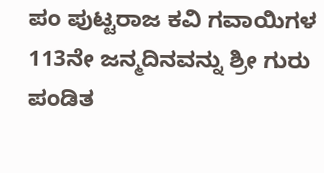ಪಂ ಪುಟ್ಟರಾಜ ಕವಿ ಗವಾಯಿಗಳ 113ನೇ ಜನ್ಮದಿನವನ್ನು ಶ್ರೀ ಗುರು ಪಂಡಿತ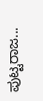ಪುಟ್ಟರಾಜ...